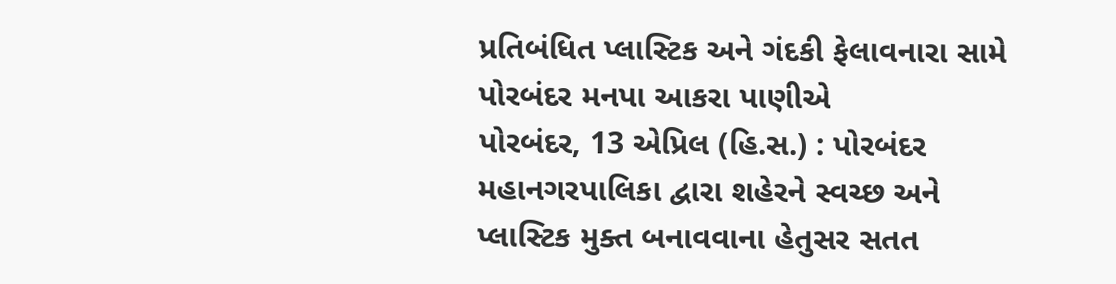પ્રતિબંધિત પ્લાસ્ટિક અને ગંદકી ફેલાવનારા સામે પોરબંદર મનપા આકરા પાણીએ
પોરબંદર, 13 એપ્રિલ (હિ.સ.) : પોરબંદર મહાનગરપાલિકા દ્વારા શહેરને સ્વચ્છ અને પ્લાસ્ટિક મુક્ત બનાવવાના હેતુસર સતત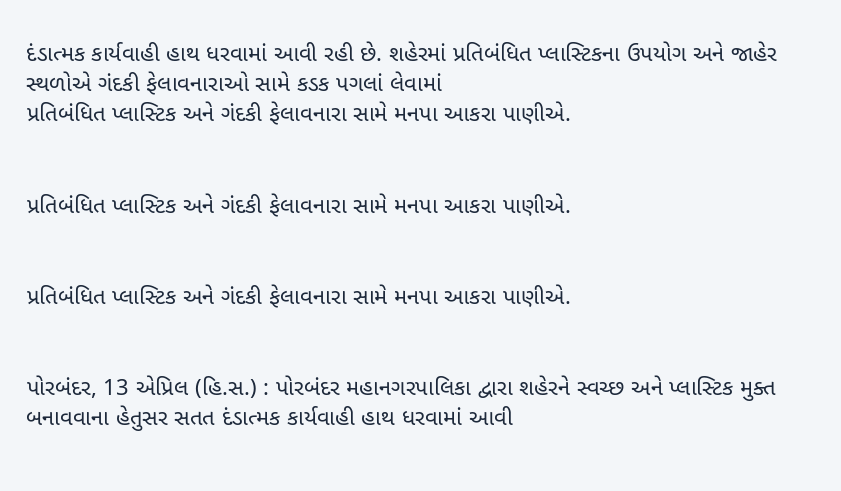દંડાત્મક કાર્યવાહી હાથ ધરવામાં આવી રહી છે. શહેરમાં પ્રતિબંધિત પ્લાસ્ટિકના ઉપયોગ અને જાહેર સ્થળોએ ગંદકી ફેલાવનારાઓ સામે કડક પગલાં લેવામાં
પ્રતિબંધિત પ્લાસ્ટિક અને ગંદકી ફેલાવનારા સામે મનપા આકરા પાણીએ.


પ્રતિબંધિત પ્લાસ્ટિક અને ગંદકી ફેલાવનારા સામે મનપા આકરા પાણીએ.


પ્રતિબંધિત પ્લાસ્ટિક અને ગંદકી ફેલાવનારા સામે મનપા આકરા પાણીએ.


પોરબંદર, 13 એપ્રિલ (હિ.સ.) : પોરબંદર મહાનગરપાલિકા દ્વારા શહેરને સ્વચ્છ અને પ્લાસ્ટિક મુક્ત બનાવવાના હેતુસર સતત દંડાત્મક કાર્યવાહી હાથ ધરવામાં આવી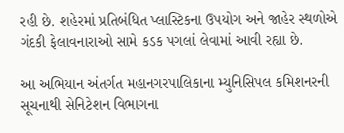રહી છે. શહેરમાં પ્રતિબંધિત પ્લાસ્ટિકના ઉપયોગ અને જાહેર સ્થળોએ ગંદકી ફેલાવનારાઓ સામે કડક પગલાં લેવામાં આવી રહ્યા છે.

આ અભિયાન અંતર્ગત મહાનગરપાલિકાના મ્યુનિસિપલ કમિશનરની સૂચનાથી સેનિટેશન વિભાગના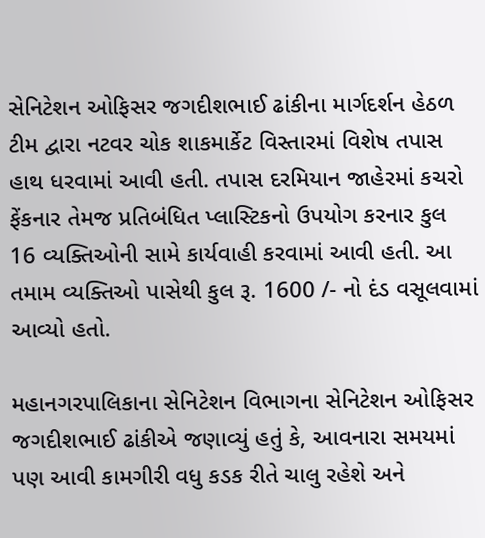સેનિટેશન ઓફિસર જગદીશભાઈ ઢાંકીના માર્ગદર્શન હેઠળ ટીમ દ્વારા નટવર ચોક શાકમાર્કેટ વિસ્તારમાં વિશેષ તપાસ હાથ ધરવામાં આવી હતી. તપાસ દરમિયાન જાહેરમાં કચરો ફેંકનાર તેમજ પ્રતિબંધિત પ્લાસ્ટિકનો ઉપયોગ કરનાર કુલ 16 વ્યક્તિઓની સામે કાર્યવાહી કરવામાં આવી હતી. આ તમામ વ્યક્તિઓ પાસેથી કુલ રૂ. 1600 /- નો દંડ વસૂલવામાં આવ્યો હતો.

મહાનગરપાલિકાના સેનિટેશન વિભાગના સેનિટેશન ઓફિસર જગદીશભાઈ ઢાંકીએ જણાવ્યું હતું કે, આવનારા સમયમાં પણ આવી કામગીરી વધુ કડક રીતે ચાલુ રહેશે અને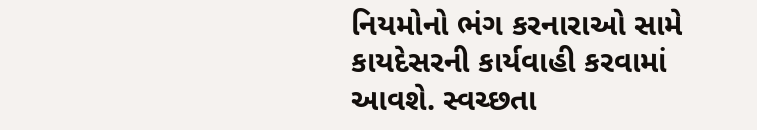નિયમોનો ભંગ કરનારાઓ સામે કાયદેસરની કાર્યવાહી કરવામાં આવશે. સ્વચ્છતા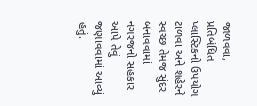જાળવવા, પ્રતિબંધિત પ્લાસ્ટિકનો ઉપયોગ ટાળવા અને શહેરને સ્વચ્છ તેમજ સુંદર બનાવવામાં નગરજનો સહકાર આપે તેવું જણાવવામાં આવ્યું હતું.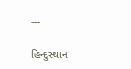---

હિન્દુસ્થાન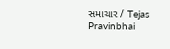સમાચાર / Tejas Pravinbhai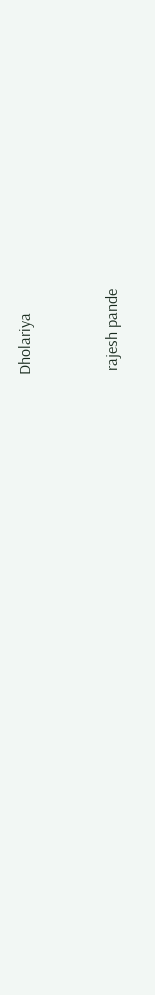Dholariya


 rajesh pande